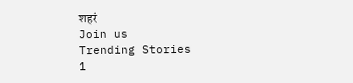शहरं
Join us
Trending Stories
1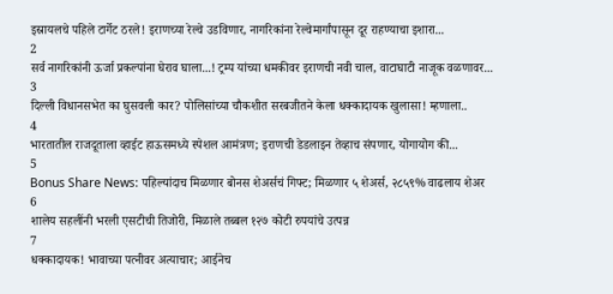इस्रायलचे पहिले टार्गेट ठरले! इराणच्या रेल्वे उडविणार, नागरिकांना रेल्वेमार्गांपासून दूर राहण्याचा इशारा...
2
सर्व नागरिकांनी ऊर्जा प्रकल्पांना घेराव घाला...! ट्रम्प यांच्या धमकीवर इराणची नवी चाल, वाटाघाटी नाजूक वळणावर...
3
दिल्ली विधानसभेत का घुसवली कार? पोलिसांच्या चौकशीत सरबजीतने केला धक्कादायक खुलासा! म्हणाला..
4
भारतातील राजदूताला व्हाईट हाऊसमध्ये स्पेशल आमंत्रण; इराणची डेडलाइन तेव्हाच संपणार, योगायोग की...
5
Bonus Share News: पहिल्यांदाच मिळणार बोनस शेअर्सचं गिफ्ट; मिळणार ५ शेअर्स, २८५९% वाढलाय शेअर
6
शालेय सहलींनी भरली एसटीची तिजोरी, मिळाले तब्बल १२७ कोटी रुपयांचे उत्पन्न
7
धक्कादायक! भावाच्या पत्नीवर अत्याचार; आईनेच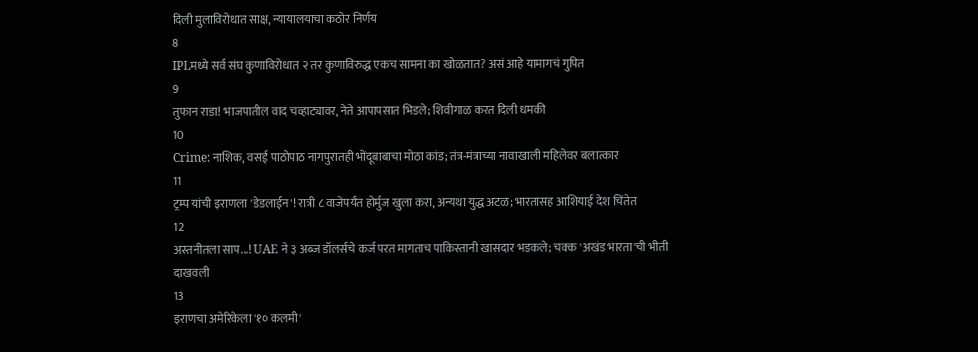दिली मुलाविरोधात साक्ष, न्यायालयाचा कठोर निर्णय
8
IPLमध्ये सर्व संघ कुणाविरोधात २ तर कुणाविरुद्ध एकच सामना का खोळतात? असं आहे यामागचं गुपित
9
तुफान राडा! भाजपातील वाद चव्हाट्यावर, नेते आपापसात भिडले; शिवीगाळ करत दिली धमकी
10
Crime: नाशिक, वसई पाठोपाठ नागपुरातही भोंदूबाबाचा मोठा कांड; तंत्र-मंत्राच्या नावाखाली महिलेवर बलात्कार
11
ट्रम्प यांची इराणला 'डेडलाईन'! रात्री ८ वाजेपर्यंत होर्मुज खुला करा, अन्यथा युद्ध अटळ; भारतासह आशियाई देश चिंतेत
12
अस्तनीतला साप...! UAE ने ३ अब्ज डॉलर्सचे कर्ज परत मागताच पाकिस्तानी खासदार भडकले; चक्क 'अखंड भारता'ची भीती दाखवली
13
इराणचा अमेरिकेला '१० कलमी'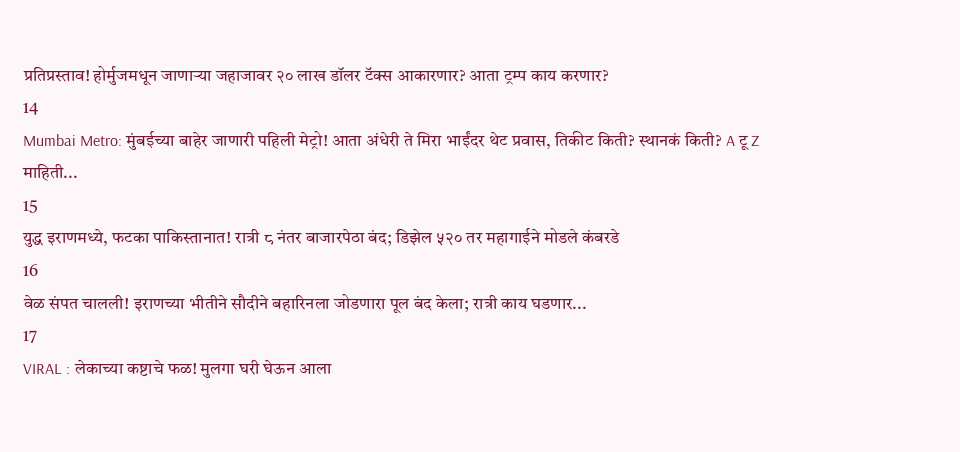प्रतिप्रस्ताव! होर्मुजमधून जाणाऱ्या जहाजावर २० लाख डॉलर टॅक्स आकारणार? आता ट्रम्प काय करणार?
14
Mumbai Metro: मुंबईच्या बाहेर जाणारी पहिली मेट्रो! आता अंधेरी ते मिरा भाईंदर थेट प्रवास, तिकीट किती? स्थानकं किती? A टू Z माहिती...
15
युद्ध इराणमध्ये, फटका पाकिस्तानात! रात्री ८ नंतर बाजारपेठा बंद; डिझेल ५२० तर महागाईने मोडले कंबरडे
16
वेळ संपत चालली! इराणच्या भीतीने सौदीने बहारिनला जोडणारा पूल बंद केला; रात्री काय घडणार...
17
VIRAL : लेकाच्या कष्टाचे फळ! मुलगा घरी घेऊन आला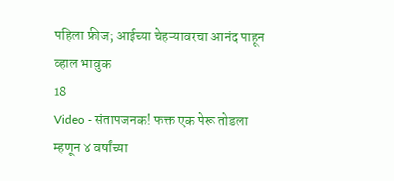पहिला फ्रीज; आईच्या चेहऱ्यावरचा आनंद पाहून व्हाल भावुक
18
Video - संतापजनक! फक्त एक पेरू तोडला म्हणून ४ वर्षांच्या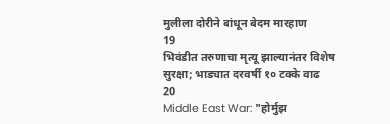मुलीला दोरीने बांधून बेदम मारहाण
19
भिवंडीत तरुणाचा मृत्यू झाल्यानंतर विशेष सुरक्षा; भाड्यात दरवर्षी १० टक्के वाढ
20
Middle East War: "होर्मुझ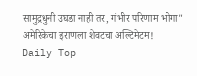सामुद्रधुनी उघडा नाही तर, गंभीर परिणाम भोगा" अमेरिकेचा इराणला शेवटचा अल्टिमेटम!
Daily Top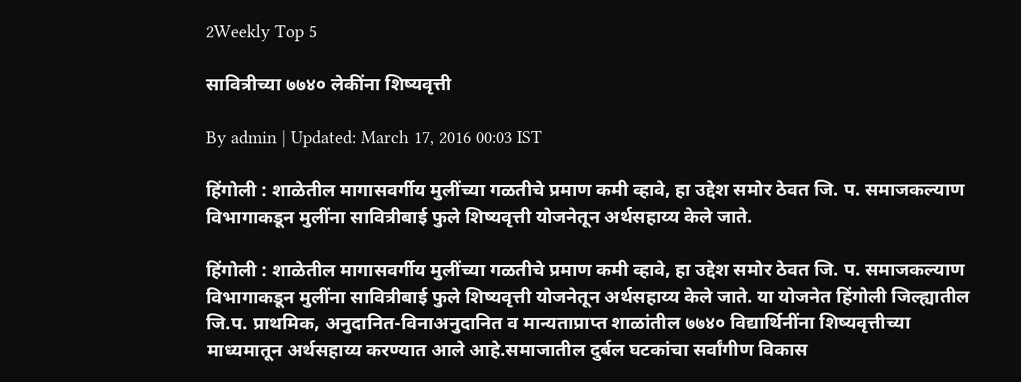2Weekly Top 5

सावित्रीच्या ७७४० लेकींना शिष्यवृत्ती

By admin | Updated: March 17, 2016 00:03 IST

हिंगोली : शाळेतील मागासवर्गीय मुलींच्या गळतीचे प्रमाण कमी व्हावे, हा उद्देश समोर ठेवत जि. प. समाजकल्याण विभागाकडून मुलींना सावित्रीबाई फुले शिष्यवृत्ती योजनेतून अर्थसहाय्य केले जाते.

हिंगोली : शाळेतील मागासवर्गीय मुलींच्या गळतीचे प्रमाण कमी व्हावे, हा उद्देश समोर ठेवत जि. प. समाजकल्याण विभागाकडून मुलींना सावित्रीबाई फुले शिष्यवृत्ती योजनेतून अर्थसहाय्य केले जाते. या योजनेत हिंगोली जिल्ह्यातील जि.प. प्राथमिक, अनुदानित-विनाअनुदानित व मान्यताप्राप्त शाळांतील ७७४० विद्यार्थिनींना शिष्यवृत्तीच्या माध्यमातून अर्थसहाय्य करण्यात आले आहे.समाजातील दुर्बल घटकांचा सर्वांगीण विकास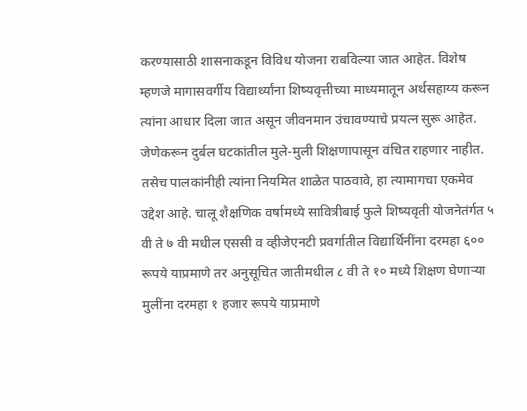करण्यासाठी शासनाकडून विविध योजना राबविल्या जात आहेत. विशेष म्हणजे मागासवर्गीय विद्यार्थ्यांना शिष्यवृत्तीच्या माध्यमातून अर्थसहाय्य करून त्यांना आधार दिला जात असून जीवनमान उंचावण्याचे प्रयत्न सुरू आहेत. जेणेकरून दुर्बल घटकांतील मुले-मुली शिक्षणापासून वंचित राहणार नाहीत. तसेच पालकांनीही त्यांना नियमित शाळेत पाठवावे, हा त्यामागचा एकमेव उद्देश आहे. चालू शैक्षणिक वर्षामध्ये सावित्रीबाई फुले शिष्यवृती योजनेतंर्गत ५ वी ते ७ वी मधील एससी व व्हीजेएनटी प्रवर्गातील विद्यार्थिनींना दरमहा ६०० रूपये याप्रमाणे तर अनुसूचित जातीमधील ८ वी ते १० मध्ये शिक्षण घेणाऱ्या मुलींना दरमहा १ हजार रूपये याप्रमाणे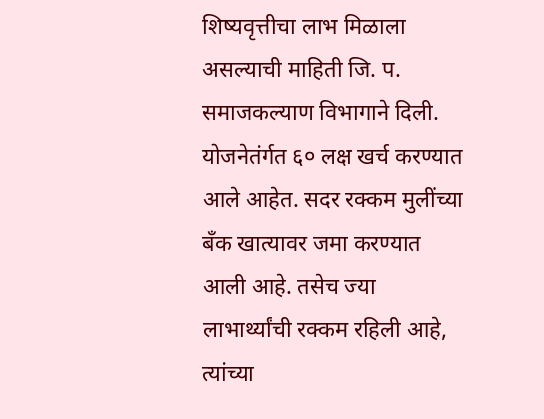शिष्यवृत्तीचा लाभ मिळाला असल्याची माहिती जि. प. समाजकल्याण विभागाने दिली. योजनेतंर्गत ६० लक्ष खर्च करण्यात आले आहेत. सदर रक्कम मुलींच्या बँक खात्यावर जमा करण्यात आली आहे. तसेच ज्या लाभार्थ्यांची रक्कम रहिली आहे, त्यांच्या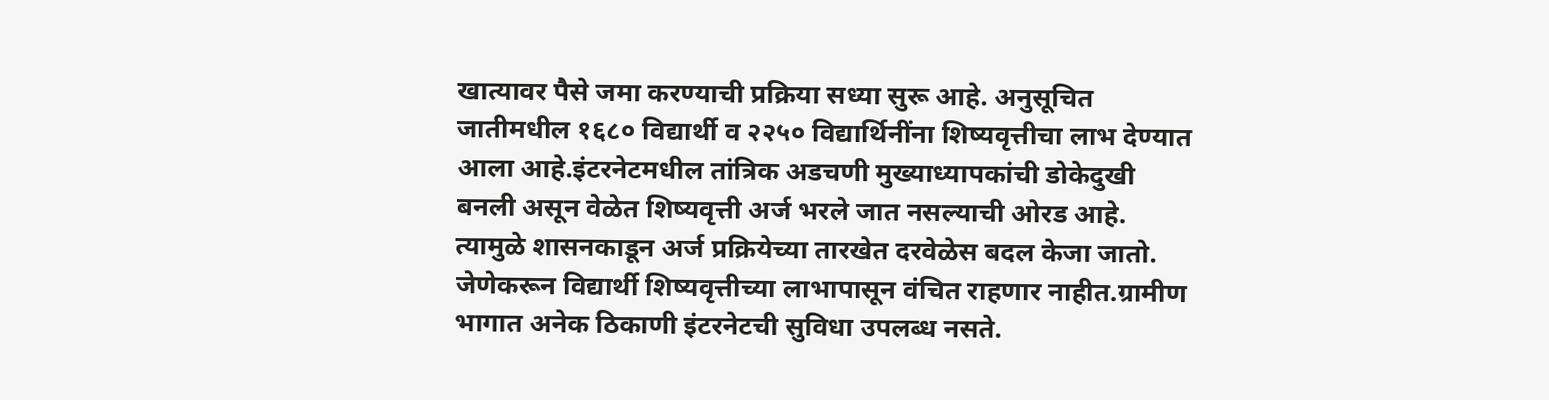खात्यावर पैसे जमा करण्याची प्रक्रिया सध्या सुरू आहे. अनुसूचित जातीमधील १६८० विद्यार्थी व २२५० विद्यार्थिनींना शिष्यवृत्तीचा लाभ देण्यात आला आहे.इंटरनेटमधील तांत्रिक अडचणी मुख्याध्यापकांची डोकेदुखी बनली असून वेळेत शिष्यवृत्ती अर्ज भरले जात नसल्याची ओरड आहे. त्यामुळे शासनकाडून अर्ज प्रक्रियेच्या तारखेत दरवेळेस बदल केजा जातो. जेणेकरून विद्यार्थी शिष्यवृत्तीच्या लाभापासून वंचित राहणार नाहीत.ग्रामीण भागात अनेक ठिकाणी इंटरनेटची सुविधा उपलब्ध नसते.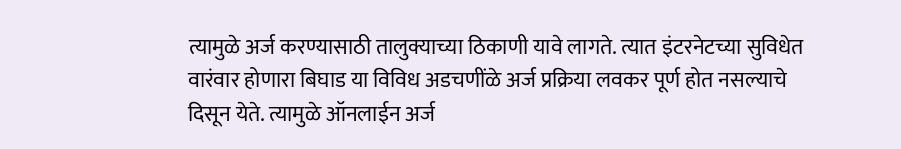त्यामुळे अर्ज करण्यासाठी तालुक्याच्या ठिकाणी यावे लागते. त्यात इंटरनेटच्या सुविधेत वारंवार होणारा बिघाड या विविध अडचणींळे अर्ज प्रक्रिया लवकर पूर्ण होत नसल्याचे दिसून येते. त्यामुळे ऑनलाईन अर्ज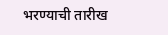भरण्याची तारीख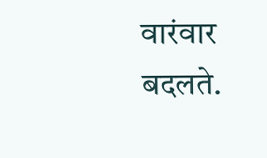वारंवार बदलते.